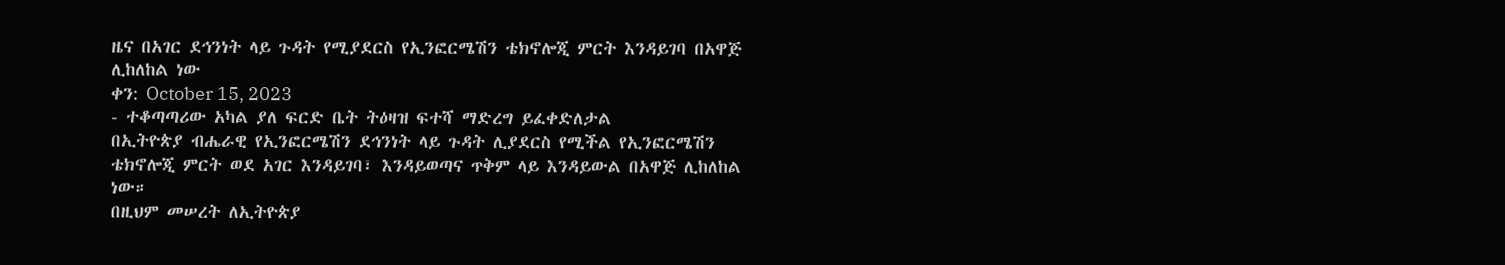ዜና በአገር ደኅንነት ላይ ጉዳት የሚያደርስ የኢንፎርሜሽን ቴክኖሎጂ ምርት እንዳይገባ በአዋጅ ሊከለከል ነው
ቀን: October 15, 2023
- ተቆጣጣሪው አካል ያለ ፍርድ ቤት ትዕዛዝ ፍተሻ ማድረግ ይፈቀድለታል
በኢትዮጵያ ብሔራዊ የኢንፎርሜሽን ደኅንነት ላይ ጉዳት ሊያደርስ የሚችል የኢንፎርሜሽን ቴክኖሎጂ ምርት ወደ አገር እንዳይገባ፣ እንዳይወጣና ጥቅም ላይ እንዳይውል በአዋጅ ሊከለከል ነው።
በዚህም መሠረት ለኢትዮጵያ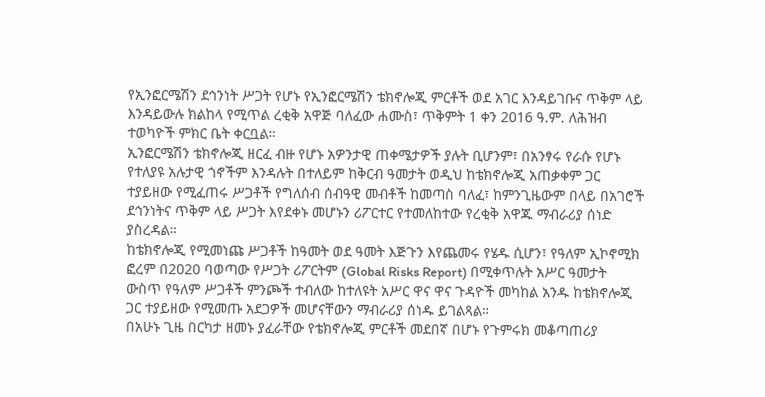የኢንፎርሜሽን ደኅንነት ሥጋት የሆኑ የኢንፎርሜሽን ቴክኖሎጂ ምርቶች ወደ አገር እንዳይገቡና ጥቅም ላይ እንዳይውሉ ክልከላ የሚጥል ረቂቅ አዋጅ ባለፈው ሐሙስ፣ ጥቅምት 1 ቀን 2016 ዓ.ም. ለሕዝብ ተወካዮች ምክር ቤት ቀርቧል።
ኢንፎርሜሽን ቴክኖሎጂ ዘርፈ ብዙ የሆኑ አዎንታዊ ጠቀሜታዎች ያሉት ቢሆንም፣ በአንፃሩ የራሱ የሆኑ የተለያዩ አሉታዊ ጎኖችም እንዳሉት በተለይም ከቅርብ ዓመታት ወዲህ ከቴክኖሎጂ አጠቃቀም ጋር ተያይዘው የሚፈጠሩ ሥጋቶች የግለሰብ ሰብዓዊ መብቶች ከመጣስ ባለፈ፣ ከምንጊዜውም በላይ በአገሮች ደኅንነትና ጥቅም ላይ ሥጋት እየደቀኑ መሆኑን ሪፖርተር የተመለከተው የረቂቅ አዋጁ ማብራሪያ ሰነድ ያስረዳል።
ከቴክኖሎጂ የሚመነጩ ሥጋቶች ከዓመት ወደ ዓመት እጅጉን እየጨመሩ የሄዱ ሲሆን፣ የዓለም ኢኮኖሚክ ፎረም በ2020 ባወጣው የሥጋት ሪፖርትም (Global Risks Report) በሚቀጥሉት አሥር ዓመታት ውስጥ የዓለም ሥጋቶች ምንጮች ተብለው ከተለዩት አሥር ዋና ዋና ጉዳዮች መካከል አንዱ ከቴክኖሎጂ ጋር ተያይዘው የሚመጡ አደጋዎች መሆናቸውን ማብራሪያ ሰነዱ ይገልጻል።
በአሁኑ ጊዜ በርካታ ዘመኑ ያፈራቸው የቴክኖሎጂ ምርቶች መደበኛ በሆኑ የጉምሩክ መቆጣጠሪያ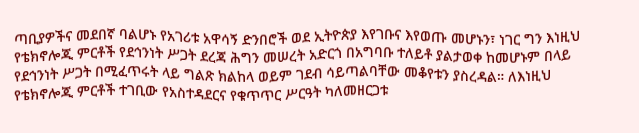ጣቢያዎችና መደበኛ ባልሆኑ የአገሪቱ አዋሳኝ ድንበሮች ወደ ኢትዮጵያ እየገቡና እየወጡ መሆኑን፣ ነገር ግን እነዚህ የቴክኖሎጂ ምርቶች የደኅንነት ሥጋት ደረጃ ሕግን መሠረት አድርጎ በአግባቡ ተለይቶ ያልታወቀ ከመሆኑም በላይ የደኅንነት ሥጋት በሚፈጥሩት ላይ ግልጽ ክልከላ ወይም ገደብ ሳይጣልባቸው መቆየቱን ያስረዳል። ለእነዚህ የቴክኖሎጂ ምርቶች ተገቢው የአስተዳደርና የቁጥጥር ሥርዓት ካለመዘርጋቱ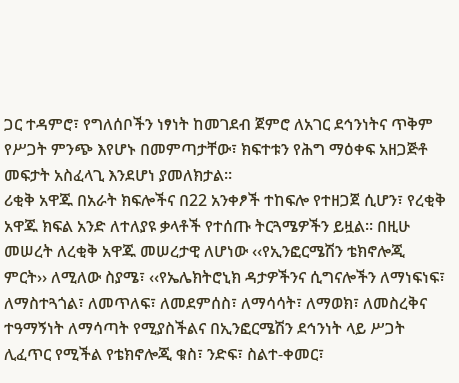ጋር ተዳምሮ፣ የግለሰቦችን ነፃነት ከመገደብ ጀምሮ ለአገር ደኅንነትና ጥቅም የሥጋት ምንጭ እየሆኑ በመምጣታቸው፣ ክፍተቱን የሕግ ማዕቀፍ አዘጋጅቶ መፍታት አስፈላጊ እንደሆነ ያመለክታል።
ሪቂቅ አዋጁ በአራት ክፍሎችና በ22 አንቀፆች ተከፍሎ የተዘጋጀ ሲሆን፣ የረቂቅ አዋጁ ክፍል አንድ ለተለያዩ ቃላቶች የተሰጡ ትርጓሜዎችን ይዟል። በዚሁ መሠረት ለረቂቅ አዋጁ መሠረታዊ ለሆነው ‹‹የኢንፎርሜሽን ቴክኖሎጂ ምርት›› ለሚለው ስያሜ፣ ‹‹የኤሌክትሮኒክ ዳታዎችንና ሲግናሎችን ለማነፍነፍ፣ ለማስተጓጎል፣ ለመጥለፍ፣ ለመደምሰስ፣ ለማሳሳት፣ ለማወክ፣ ለመስረቅና ተዓማኝነት ለማሳጣት የሚያስችልና በኢንፎርሜሽን ደኅንነት ላይ ሥጋት ሊፈጥር የሚችል የቴክኖሎጂ ቁስ፣ ንድፍ፣ ስልተ-ቀመር፣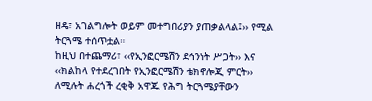ዘዴ፣ አገልግሎት ወይም መተግበሪያን ያጠቃልላል፤›› የሚል ትርጓሜ ተሰጥቷል።
ከዚህ በተጨማሪ፣ ‹‹የኢንፎርሜሽን ደኅንነት ሥጋት›› እና ‹‹ክልከላ የተደረገበት የኢንፎርሜሽን ቴክኖሎጂ ምርት›› ለሚሉት ሐረጎች ረቂቅ አዋጁ የሕግ ትርጓሜያቸውን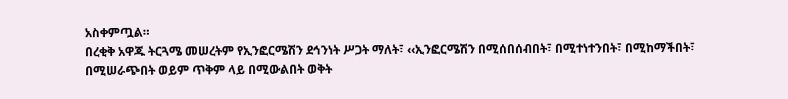አስቀምጧል።
በረቂቅ አዋጁ ትርጓሜ መሠረትም የኢንፎርሜሽን ደኅንነት ሥጋት ማለት፣ ‹‹ኢንፎርሜሽን በሚሰበሰብበት፣ በሚተነተንበት፣ በሚከማችበት፣ በሚሠራጭበት ወይም ጥቅም ላይ በሚውልበት ወቅት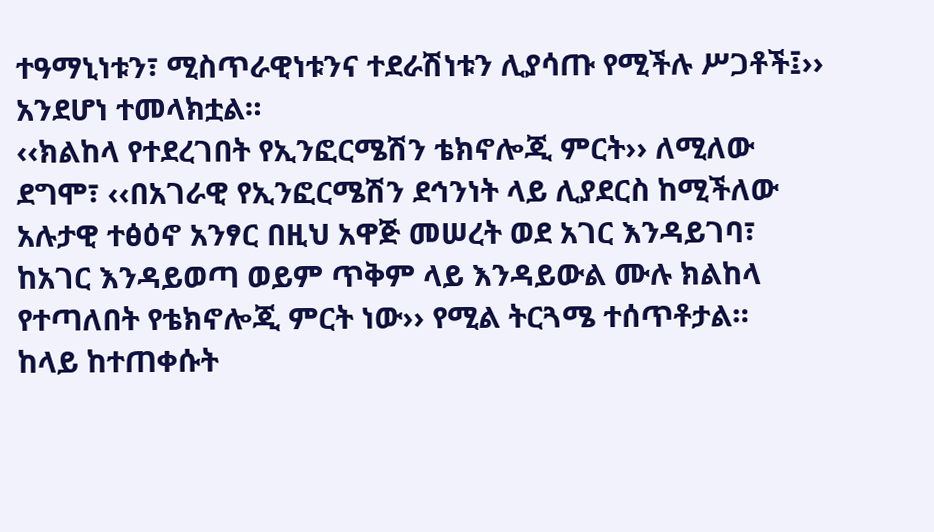ተዓማኒነቱን፣ ሚስጥራዊነቱንና ተደራሽነቱን ሊያሳጡ የሚችሉ ሥጋቶች፤›› አንደሆነ ተመላክቷል።
‹‹ክልከላ የተደረገበት የኢንፎርሜሽን ቴክኖሎጂ ምርት›› ለሚለው ደግሞ፣ ‹‹በአገራዊ የኢንፎርሜሽን ደኅንነት ላይ ሊያደርስ ከሚችለው አሉታዊ ተፅዕኖ አንፃር በዚህ አዋጅ መሠረት ወደ አገር እንዳይገባ፣ ከአገር እንዳይወጣ ወይም ጥቅም ላይ እንዳይውል ሙሉ ክልከላ የተጣለበት የቴክኖሎጂ ምርት ነው›› የሚል ትርጓሜ ተሰጥቶታል።
ከላይ ከተጠቀሱት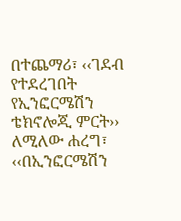በተጨማሪ፣ ‹‹ገደብ የተደረገበት የኢንፎርሜሽን ቴክኖሎጂ ምርት›› ለሚለው ሐረግ፣ ‹‹በኢንፎርሜሽን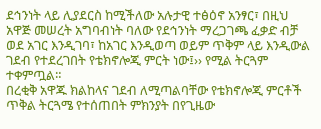ደኅንነት ላይ ሊያደርስ ከሚችለው አሉታዊ ተፅዕኖ አንፃር፣ በዚህ አዋጅ መሠረት አግባብነት ባለው የደኅንነት ማረጋገጫ ፈቃድ ብቻ ወደ አገር እንዲገባ፣ ከአገር እንዲወጣ ወይም ጥቅም ላይ እንዲውል ገደብ የተደረገበት የቴክኖሎጂ ምርት ነው፤›› የሚል ትርጓም ተቀምጧል።
በረቂቅ አዋጁ ክልከላና ገደብ ለሚጣልባቸው የቴክኖሎጂ ምርቶች ጥቅል ትርጓሜ የተሰጠበት ምክንያት በየጊዜው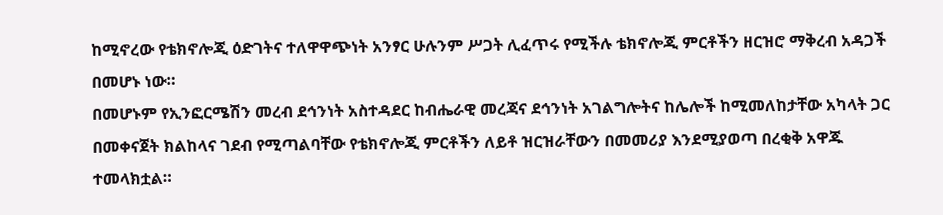ከሚኖረው የቴክኖሎጂ ዕድገትና ተለዋዋጭነት አንፃር ሁሉንም ሥጋት ሊፈጥሩ የሚችሉ ቴክኖሎጂ ምርቶችን ዘርዝሮ ማቅረብ አዳጋች በመሆኑ ነው።
በመሆኑም የኢንፎርሜሽን መረብ ደኅንነት አስተዳደር ከብሔራዊ መረጃና ደኅንነት አገልግሎትና ከሌሎች ከሚመለከታቸው አካላት ጋር በመቀናጀት ክልከላና ገደብ የሚጣልባቸው የቴክኖሎጂ ምርቶችን ለይቶ ዝርዝራቸውን በመመሪያ እንደሚያወጣ በረቂቅ አዋጁ ተመላክቷል።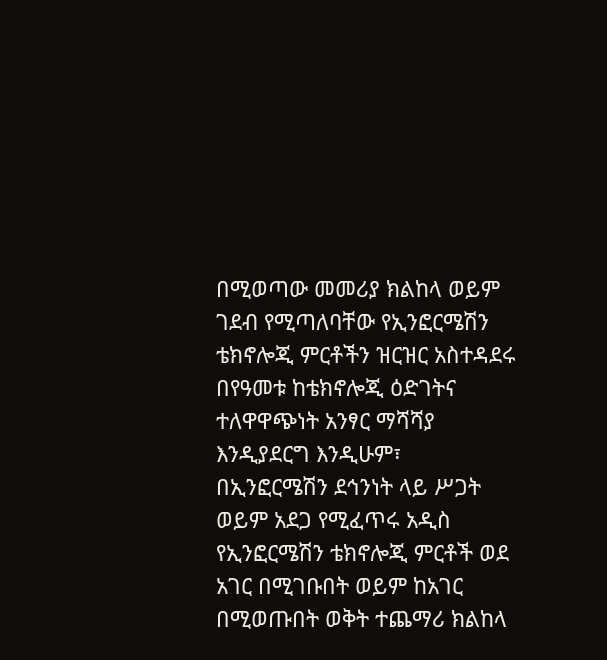በሚወጣው መመሪያ ክልከላ ወይም ገደብ የሚጣለባቸው የኢንፎርሜሽን ቴክኖሎጂ ምርቶችን ዝርዝር አስተዳደሩ በየዓመቱ ከቴክኖሎጂ ዕድገትና ተለዋዋጭነት አንፃር ማሻሻያ እንዲያደርግ እንዲሁም፣ በኢንፎርሜሽን ደኅንነት ላይ ሥጋት ወይም አደጋ የሚፈጥሩ አዲስ የኢንፎርሜሽን ቴክኖሎጂ ምርቶች ወደ አገር በሚገቡበት ወይም ከአገር በሚወጡበት ወቅት ተጨማሪ ክልከላ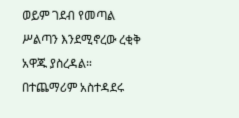ወይም ገደብ የመጣል ሥልጣን እንደሚኖረው ረቂቅ አዋጁ ያስረዳል።
በተጨማሪም አስተዳደሩ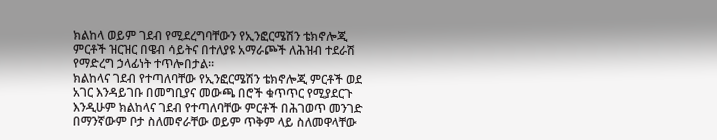ክልከላ ወይም ገደብ የሚደረግባቸውን የኢንፎርሜሽን ቴክኖሎጂ ምርቶች ዝርዝር በዌብ ሳይትና በተለያዩ አማራጮች ለሕዝብ ተደራሽ የማድረግ ኃላፊነት ተጥሎበታል።
ክልከላና ገደብ የተጣለባቸው የኢንፎርሜሽን ቴክኖሎጂ ምርቶች ወደ አገር እንዳይገቡ በመግቢያና መውጫ በሮች ቁጥጥር የሚያደርጉ እንዲሁም ክልከላና ገደብ የተጣለባቸው ምርቶች በሕገወጥ መንገድ በማንኛውም ቦታ ስለመኖራቸው ወይም ጥቅም ላይ ስለመዋላቸው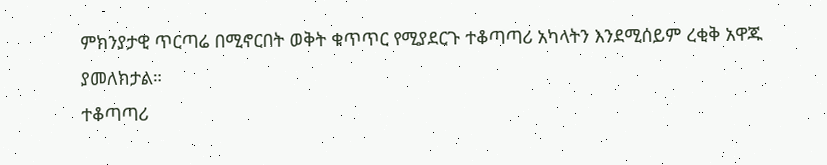ምክንያታዊ ጥርጣሬ በሚኖርበት ወቅት ቁጥጥር የሚያደርጉ ተቆጣጣሪ አካላትን እንደሚሰይም ረቂቅ አዋጁ ያመለክታል።
ተቆጣጣሪ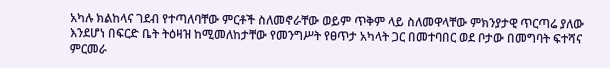አካሉ ክልከላና ገደብ የተጣለባቸው ምርቶች ስለመኖራቸው ወይም ጥቅም ላይ ስለመዋላቸው ምክንያታዊ ጥርጣሬ ያለው እንደሆነ በፍርድ ቤት ትዕዛዝ ከሚመለከታቸው የመንግሥት የፀጥታ አካላት ጋር በመተባበር ወደ ቦታው በመግባት ፍተሻና ምርመራ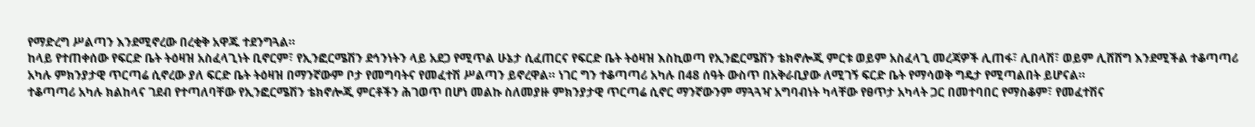የማድረግ ሥልጣን እንደሚኖረው በረቂቅ አዋጁ ተደንግጓል።
ከላይ የተጠቀሰው የፍርድ ቤት ትዕዛዝ አስፈላጊነት ቢኖርም፣ የኢንፎርሜሽን ደኅንነትን ላይ አደጋ የሚጥል ሁኔታ ሲፈጠርና የፍርድ ቤት ትዕዛዝ እስኪወጣ የኢንፎርሜሽን ቴክኖሎጂ ምርቱ ወይም አስፈላጊ መረጃዎች ሊጠፋ፣ ሊበላሽ፣ ወይም ሊሸሸግ እንደሚችል ተቆጣጣሪ አካሉ ምክንያታዊ ጥርጣሬ ሲኖረው ያለ ፍርድ ቤት ትዕዛዝ በማንኛውም ቦታ የመግባትና የመፈተሽ ሥልጣን ይኖረዋል። ነገር ግን ተቆጣጣሪ አካሉ በ48 ሰዓት ውስጥ በአቅራቢያው ለሚገኝ ፍርድ ቤት የማሳወቅ ግዴታ የሚጣልበት ይሆናል።
ተቆጣጣሪ አካሉ ክልከላና ገደብ የተጣለባቸው የኢንፎርሜሽን ቴክኖሎጂ ምርቶችን ሕገወጥ በሆነ መልኩ ስለመያዙ ምክንያታዊ ጥርጣሬ ሲኖር ማንኛውንም ማጓጓዣ አግባብነት ካላቸው የፀጥታ አካላት ጋር በመተባበር የማስቆም፣ የመፈተሽና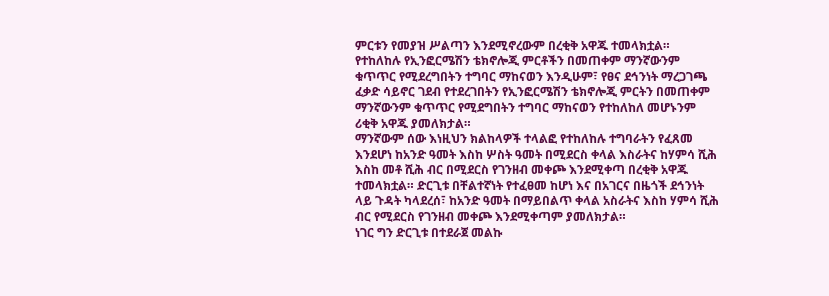ምርቱን የመያዝ ሥልጣን እንደሚኖረውም በረቂቅ አዋጁ ተመላክቷል።
የተከለከሉ የኢንፎርሜሽን ቴክኖሎጂ ምርቶችን በመጠቀም ማንኛውንም ቁጥጥር የሚደረግበትን ተግባር ማከናወን እንዲሁም፣ የፀና ደኅንነት ማረጋገጫ ፈቃድ ሳይኖር ገደብ የተደረገበትን የኢንፎርሜሽን ቴክኖሎጂ ምርትን በመጠቀም ማንኛውንም ቁጥጥር የሚደግበትን ተግባር ማከናወን የተከለከለ መሆኑንም ሪቂቅ አዋጁ ያመለክታል።
ማንኛውም ሰው እነዚህን ክልከላዎች ተላልፎ የተከለከሉ ተግባራትን የፈጸመ እንደሆነ ከአንድ ዓመት እስከ ሦስት ዓመት በሚደርስ ቀላል እስራትና ከሃምሳ ሺሕ እስከ መቶ ሺሕ ብር በሚደርስ የገንዘብ መቀጮ እንደሚቀጣ በረቂቅ አዋጁ ተመላክቷል። ድርጊቱ በቸልተኛነት የተፈፀመ ከሆነ እና በአገርና በዜጎች ደኅንነት ላይ ጉዳት ካላደረሰ፣ ከአንድ ዓመት በማይበልጥ ቀላል አስራትና እስከ ሃምሳ ሺሕ ብር የሚደርስ የገንዘብ መቀጮ እንደሚቀጣም ያመለክታል።
ነገር ግን ድርጊቱ በተደራጀ መልኩ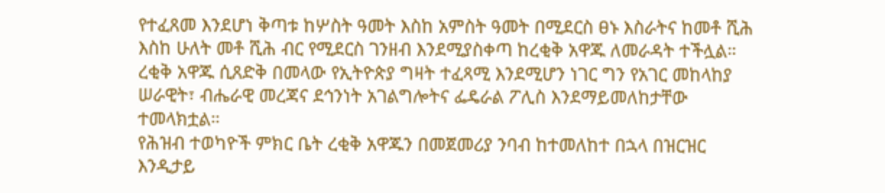የተፈጸመ እንደሆነ ቅጣቱ ከሦስት ዓመት እስከ አምስት ዓመት በሚደርስ ፀኑ እስራትና ከመቶ ሺሕ እስከ ሁለት መቶ ሺሕ ብር የሚደርስ ገንዘብ እንደሚያስቀጣ ከረቂቅ አዋጁ ለመራዳት ተችሏል።
ረቂቅ አዋጁ ሲጸድቅ በመላው የኢትዮጵያ ግዛት ተፈጻሚ እንደሚሆን ነገር ግን የአገር መከላከያ ሠራዊት፣ ብሔራዊ መረጃና ደኅንነት አገልግሎትና ፌዴራል ፖሊስ እንደማይመለከታቸው ተመላክቷል።
የሕዝብ ተወካዮች ምክር ቤት ረቂቅ አዋጁን በመጀመሪያ ንባብ ከተመለከተ በኋላ በዝርዝር እንዲታይ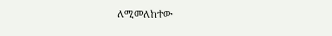ለሚመለከተው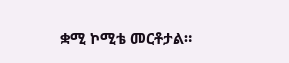ቋሚ ኮሚቴ መርቶታል።